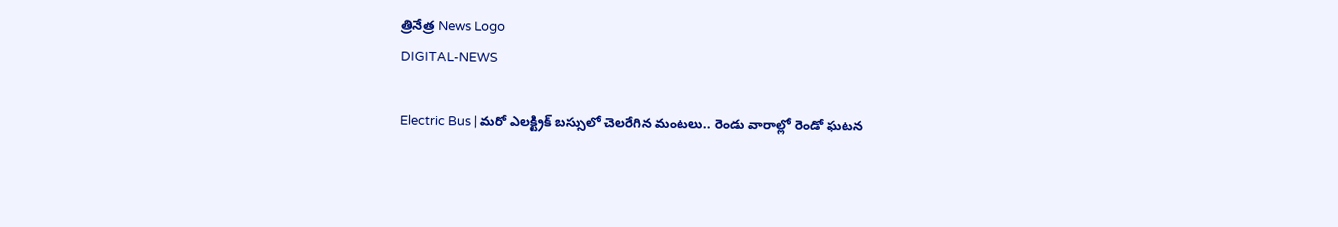త్రినేత్ర News Logo
DIGITAL-NEWS

Electric Bus | మ‌రో ఎల‌క్ట్రిక్ బ‌స్సులో చెల‌రేగిన మంట‌లు.. రెండు వారాల్లో రెండో ఘ‌ట‌న‌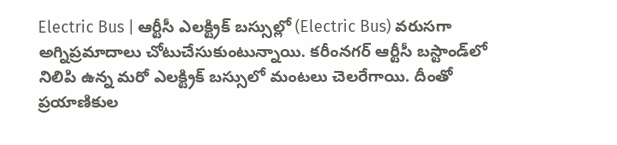Electric Bus | ఆర్టీసీ ఎలక్ట్రిక్‌ బస్సుల్లో (Electric Bus) వరుసగా అగ్నిప్రమాదాలు చోటుచేసుకుంటున్నాయి. కరీంనగర్‌ ఆర్టీసీ బస్టాండ్‌లో నిలిపి ఉన్న మరో ఎలక్ట్రిక్‌ బస్సులో మంటలు చెలరేగాయి. దీంతో ప్ర‌యాణికుల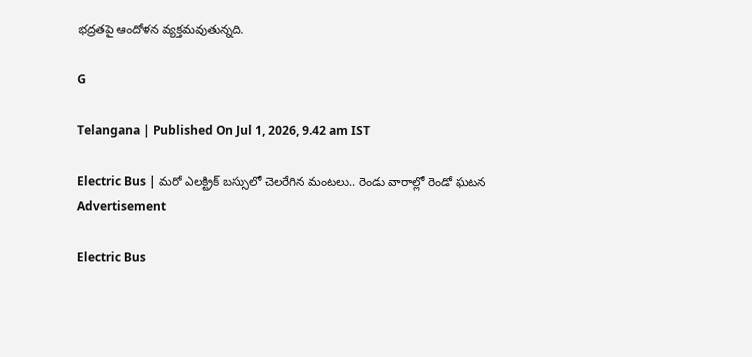భ‌ద్ర‌త‌పై ఆందోళ‌న వ్య‌క్త‌మ‌వుతున్న‌ది.

G

Telangana | Published On Jul 1, 2026, 9.42 am IST

Electric Bus | మ‌రో ఎల‌క్ట్రిక్ బ‌స్సులో చెల‌రేగిన మంట‌లు.. రెండు వారాల్లో రెండో ఘ‌ట‌న‌
Advertisement

Electric Bus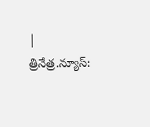| త్రినేత్ర‌.న్యూస్‌: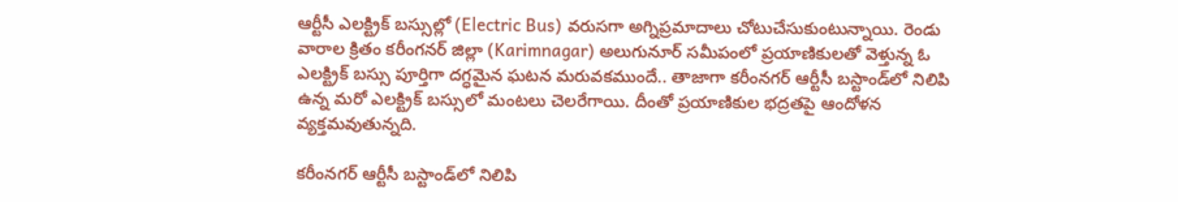ఆర్టీసీ ఎలక్ట్రిక్‌ బస్సుల్లో (Electric Bus) వరుసగా అగ్నిప్రమాదాలు చోటుచేసుకుంటున్నాయి. రెండు వారాల క్రితం క‌రీంగ‌న‌ర్ జిల్లా (Karimnagar) అలుగునూర్‌ సమీపంలో ప్రయాణికులతో వెళ్తున్న ఓ ఎలక్ట్రిక్‌ బస్సు పూర్తిగా దగ్ధమైన ఘటన మరువకముందే.. తాజాగా కరీంనగర్‌ ఆర్టీసీ బస్టాండ్‌లో నిలిపి ఉన్న మరో ఎలక్ట్రిక్‌ బస్సులో మంటలు చెలరేగాయి. దీంతో ప్ర‌యాణికుల భ‌ద్ర‌త‌పై ఆందోళ‌న వ్య‌క్త‌మ‌వుతున్న‌ది.

కరీంనగర్‌ ఆర్టీసీ బస్టాండ్‌లో నిలిపి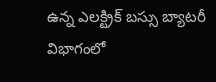ఉన్న ఎలక్ట్రిక్‌ బస్సు బ్యాటరీ విభాగంలో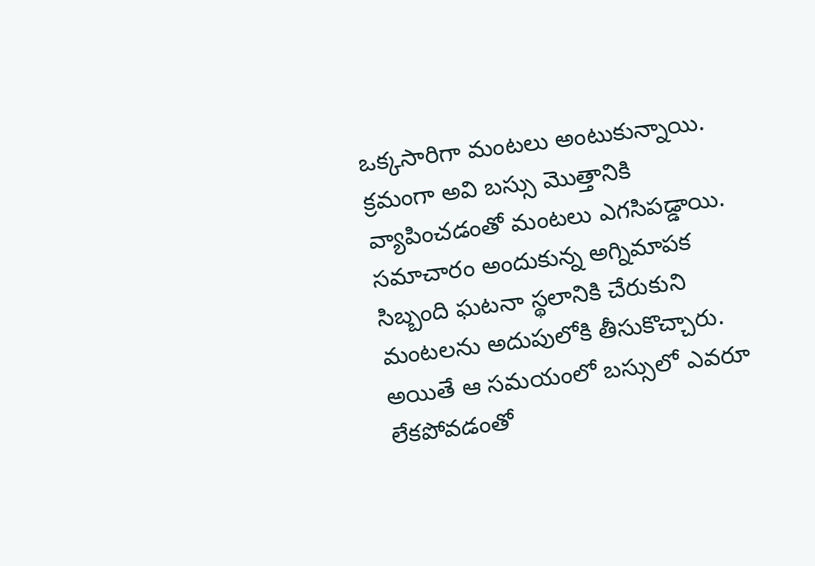ఒక్కసారిగా మంటలు అంటుకున్నాయి. క్ర‌మంగా అవి బ‌స్సు మొత్తానికి వ్యాపించ‌డంతో మంటలు ఎగ‌సిప‌డ్డాయి. సమాచారం అందుకున్న అగ్నిమాపక సిబ్బంది ఘ‌ట‌నా స్థ‌లానికి చేరుకుని మంటలను అదుపులోకి తీసుకొచ్చారు. అయితే ఆ స‌మ‌యంలో బస్సులో ఎవ‌రూ లేక‌పోవ‌డంతో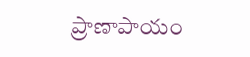ప్రాణాపాయం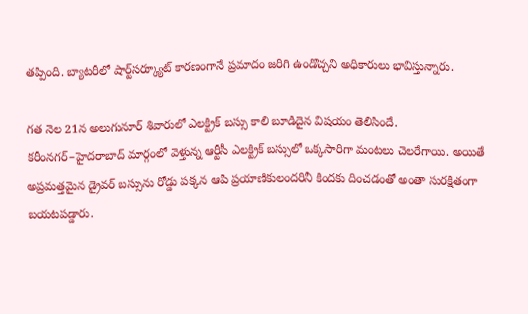త‌ప్పింది. బ్యాటరీలో షార్ట్‌సర్క్యూట్‌ కారణంగానే ప్రమాదం జరిగి ఉండొచ్చని అధికారులు భావిస్తున్నారు.

గ‌త నెల 21న అలుగునూర్‌ శివారులో ఎల‌క్ట్రిక్ బ‌స్సు కాలి బూడిదైన విష‌యం తెలిసిందే. కరీంనగర్‌–హైదరాబాద్‌ మార్గంలో వెళ్తున్న ఆర్టీసీ ఎలక్ట్రిక్‌ బస్సులో ఒక్క‌సారిగా మంటలు చెలరేగాయి. అయితే అప్ర‌మ‌త్త‌మైన‌ డ్రైవర్ బస్సును రోడ్డు పక్కన ఆపి ప్రయాణికులందరినీ కిందకు దించడంతో అంతా సుర‌క్షితంగా బయటపడ్డారు.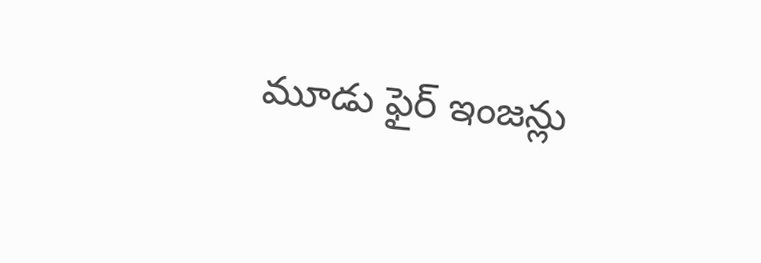మూడు ఫైర్‌ ఇంజన్లు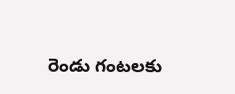రెండు గంటలకు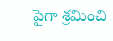పైగా శ్రమించి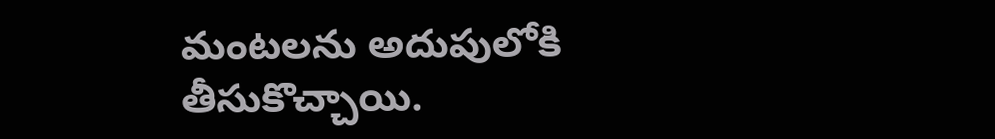మంటలను అదుపులోకి తీసుకొచ్చాయి.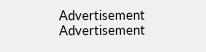Advertisement
Advertisement